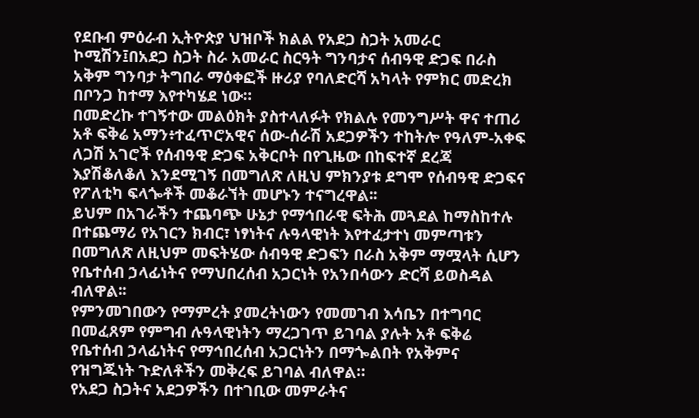የደቡብ ምዕራብ ኢትዮጵያ ህዝቦች ክልል የአደጋ ስጋት አመራር ኮሚሽን፤በአደጋ ስጋት ስራ አመራር ስርዓት ግንባታና ሰብዓዊ ድጋፍ በራስ አቅም ግንባታ ትግበራ ማዕቀፎች ዙሪያ የባለድርሻ አካላት የምክር መድረክ በቦንጋ ከተማ እየተካሄደ ነው።
በመድረኩ ተገኝተው መልዕክት ያስተላለፉት የክልሉ የመንግሥት ዋና ተጠሪ አቶ ፍቅሬ አማን፥ተፈጥሮአዊና ሰው-ሰራሽ አደጋዎችን ተከትሎ የዓለም-አቀፍ ለጋሽ አገሮች የሰብዓዊ ድጋፍ አቅርቦት በየጊዜው በከፍተኛ ደረጃ እያሽቆለቆለ እንደሚገኝ በመግለጽ ለዚህ ምክንያቱ ደግሞ የሰብዓዊ ድጋፍና የፖለቲካ ፍላጐቶች መቆራኘት መሆኑን ተናግረዋል፡፡
ይህም በአገራችን ተጨባጭ ሁኔታ የማኅበራዊ ፍትሕ መጓደል ከማስከተሉ በተጨማሪ የአገርን ክብር፣ ነፃነትና ሉዓላዊነት እየተፈታተነ መምጣቱን በመግለጽ ለዚህም መፍትሄው ሰብዓዊ ድጋፍን በራስ አቅም ማሟላት ሲሆን የቤተሰብ ኃላፊነትና የማህበረሰብ አጋርነት የአንበሳውን ድርሻ ይወስዳል ብለዋል፡፡
የምንመገበውን የማምረት ያመረትነውን የመመገብ እሳቤን በተግባር በመፈጸም የምግብ ሉዓላዊነትን ማረጋገጥ ይገባል ያሉት አቶ ፍቅሬ የቤተሰብ ኃላፊነትና የማኅበረሰብ አጋርነትን በማጐልበት የአቅምና የዝግጁነት ጉድለቶችን መቅረፍ ይገባል ብለዋል።
የአደጋ ስጋትና አደጋዎችን በተገቢው መምራትና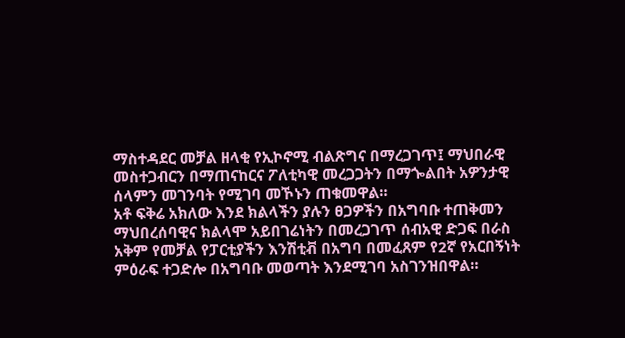ማስተዳደር መቻል ዘላቂ የኢኮኖሚ ብልጽግና በማረጋገጥ፤ ማህበራዊ መስተጋብርን በማጠናከርና ፖለቲካዊ መረጋጋትን በማጐልበት አዎንታዊ ሰላምን መገንባት የሚገባ መኾኑን ጠቁመዋል።
አቶ ፍቅሬ አክለው እንደ ክልላችን ያሉን ፀጋዎችን በአግባቡ ተጠቅመን ማህበረሰባዊና ክልላሞ አይበገሬነትን በመረጋገጥ ሰብአዊ ድጋፍ በራስ አቅም የመቻል የፓርቲያችን እንሽቲቭ በአግባ በመፈጸም የ2ኛ የአርበኝነት ምዕራፍ ተጋድሎ በአግባቡ መወጣት እንደሚገባ አስገንዝበዋል።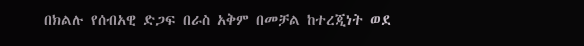በክልሉ የሰብአዊ ድጋፍ በራስ አቅም በመቻል ከተረጂነት ወደ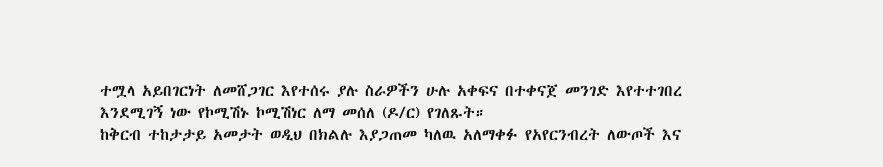ተሟላ አይበገርነት ለመሸጋገር እየተሰሩ ያሉ ስራዎችን ሁሉ አቀፍና በተቀናጀ መንገድ እየተተገበረ እንደሚገኝ ነው የኮሚሽኑ ኮሚሽነር ለማ መሰለ (ዶ/ር) የገለጹት።
ከቅርብ ተከታታይ አመታት ወዲህ በክልሉ እያጋጠመ ካለዉ አለማቀፉ የአየርንብረት ለውጦች እና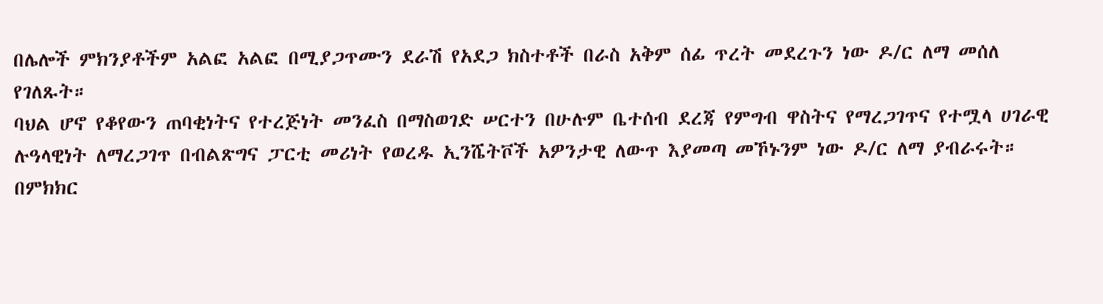በሌሎች ምክንያቶችም አልፎ አልፎ በሚያጋጥሙን ደራሽ የአደጋ ክስተቶች በራስ አቅም ሰፊ ጥረት መደረጉን ነው ዶ/ር ለማ መሰለ የገለጹት።
ባህል ሆኖ የቆየውን ጠባቂነትና የተረጅነት መንፈስ በማስወገድ ሠርተን በሁሉም ቤተሰብ ደረጃ የምግብ ዋስትና የማረጋገጥና የተሟላ ሀገራዊ ሉዓላዊነት ለማረጋገጥ በብልጽግና ፓርቲ መሪነት የወረዱ ኢንሼትቮች አዎንታዊ ለውጥ እያመጣ መኾኑንም ነው ዶ/ር ለማ ያብራሩት።
በምክክር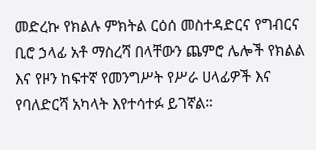መድረኩ የክልሉ ምክትል ርዕሰ መስተዳድርና የግብርና ቢሮ ኃላፊ አቶ ማስረሻ በላቸውን ጨምሮ ሌሎች የክልል እና የዞን ከፍተኛ የመንግሥት የሥራ ሀላፊዎች እና የባለድርሻ አካላት እየተሳተፉ ይገኛል።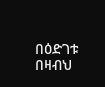በዕድገቱ በዛብህ